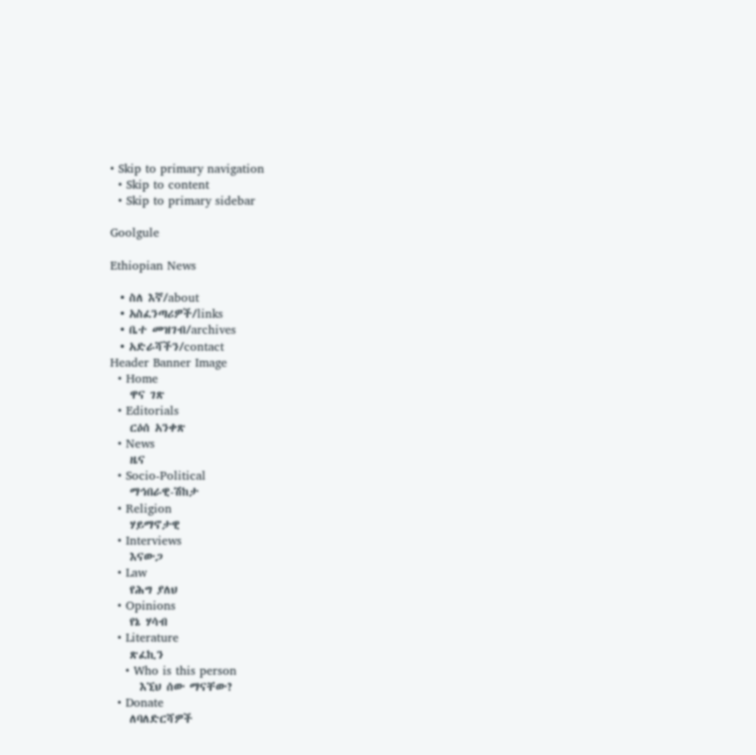• Skip to primary navigation
  • Skip to content
  • Skip to primary sidebar

Goolgule

Ethiopian News

  • ስለ እኛ/about
  • አስፈንጣሪዎች/links
  • ቤተ መዝገብ/archives
  • አድራሻችን/contact
Header Banner Image
  • Home
    ዋና ገጽ
  • Editorials
    ርዕሰ አንቀጽ
  • News
    ዜና
  • Socio-Political
    ማኅበራዊ-ሽከታ
  • Religion
    ሃይማኖታዊ
  • Interviews
    እናውጋ
  • Law
    የሕግ ያለህ
  • Opinions
    የኔ ሃሳብ
  • Literature
    ጽፈኪን
    • Who is this person
      እኚህ ሰው ማናቸው?
  • Donate
    ለባለድርሻዎች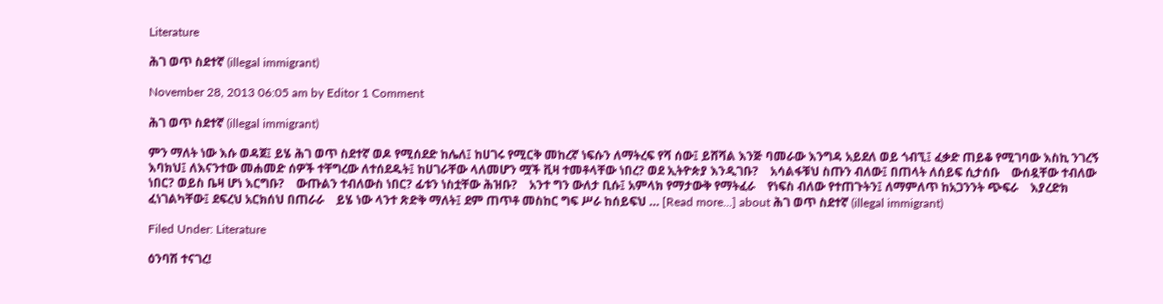Literature

ሕገ ወጥ ስደተኛ (illegal immigrant)

November 28, 2013 06:05 am by Editor 1 Comment

ሕገ ወጥ ስደተኛ (illegal immigrant)

ምን ማለት ነው እሱ ወዳጀ፤ ይሄ ሕገ ወጥ ስደተኛ ወዶ የሚሰደድ ከሌለ፤ ከሀገሩ የሚርቅ መከረኛ ነፍሱን ለማትረፍ የሻ ሰው፤ ይሸሻል እንጅ ባመራው እንግዳ አይደለ ወይ ጎብኚ፤ ፈቃድ ጠይቆ የሚገባው እስኪ ንገረኝ እባክህ፤ ለእናንተው መሐመድ ሰዎች ተቸግረው ለተሰደዱት፤ ከሀገራቸው ላለመሆን ሟች ቪዛ ተመቶላቸው ነበረ? ወደ ኢትዮጵያ እንዲገቡ?    አሳልፋቹህ ስጡን ብለው፤ በጠላት ለሰይፍ ሲታሰቡ    ውሰዷቸው ተብለው ነበር? ወይስ ቤዛ ሆነ እርግቡ?    ውጡልን ተብለውስ ነበር? ፊቱን ነስቷቸው ሕዝቡ?    አንተ ግን ውለታ ቢሱ፤ አምላክ የማታውቅ የማትፈራ    የነፍስ ብለው የተጠጉትን፤ ለማምለጥ ከአጋንንት ጭፍራ    እያረድክ ፈነገልካቸው፤ ደፍረህ አርክሰህ በጠራራ    ይሄ ነው ላንተ ጽድቅ ማለት፤ ደም ጠጥቶ መስከር ግፍ ሥራ ከሰይፍህ … [Read more...] about ሕገ ወጥ ስደተኛ (illegal immigrant)

Filed Under: Literature

ዕንባሽ ተናገረ!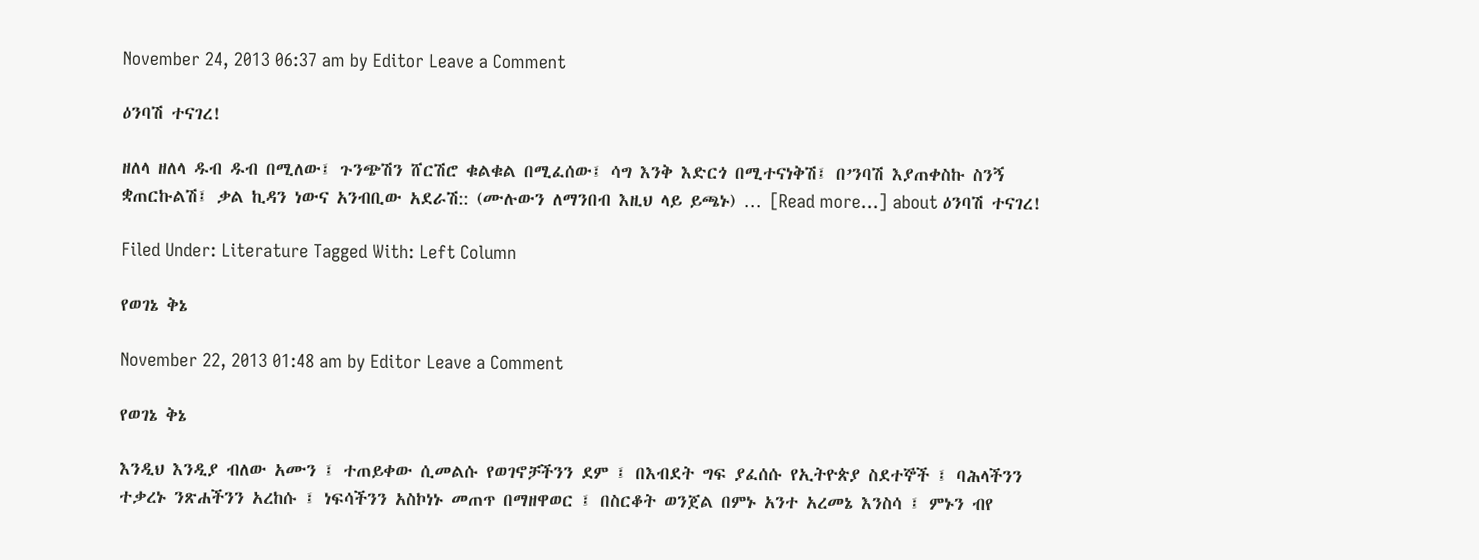November 24, 2013 06:37 am by Editor Leave a Comment

ዕንባሽ ተናገረ!

ዘለላ ዘለላ ዱብ ዱብ በሚለው፤ ጉንጭሽን ሸርሽሮ ቁልቁል በሚፈሰው፤ ሳግ እንቅ እድርጎ በሚተናነቅሽ፤ በ’ንባሽ እያጠቀስኩ ስንኝ ቋጠርኩልሽ፤ ቃል ኪዳን ነውና አንብቢው አደራሽ:: (ሙሉውን ለማንበብ እዚህ ላይ ይጫኑ) … [Read more...] about ዕንባሽ ተናገረ!

Filed Under: Literature Tagged With: Left Column

የወገኔ ቅኔ

November 22, 2013 01:48 am by Editor Leave a Comment

የወገኔ ቅኔ

እንዲህ እንዲያ ብለው አሙን ፤ ተጠይቀው ሲመልሱ የወገኖቻችንን ደም ፤ በእብደት ግፍ ያፈሰሱ የኢትዮጵያ ስደተኞች ፤ ባሕላችንን ተቃረኑ ንጽሐችንን አረከሱ ፤ ነፍሳችንን አስኮነኑ መጠጥ በማዘዋወር ፤ በስርቆት ወንጀል በምኑ አንተ አረመኔ እንስሳ ፤ ምኑን ብየ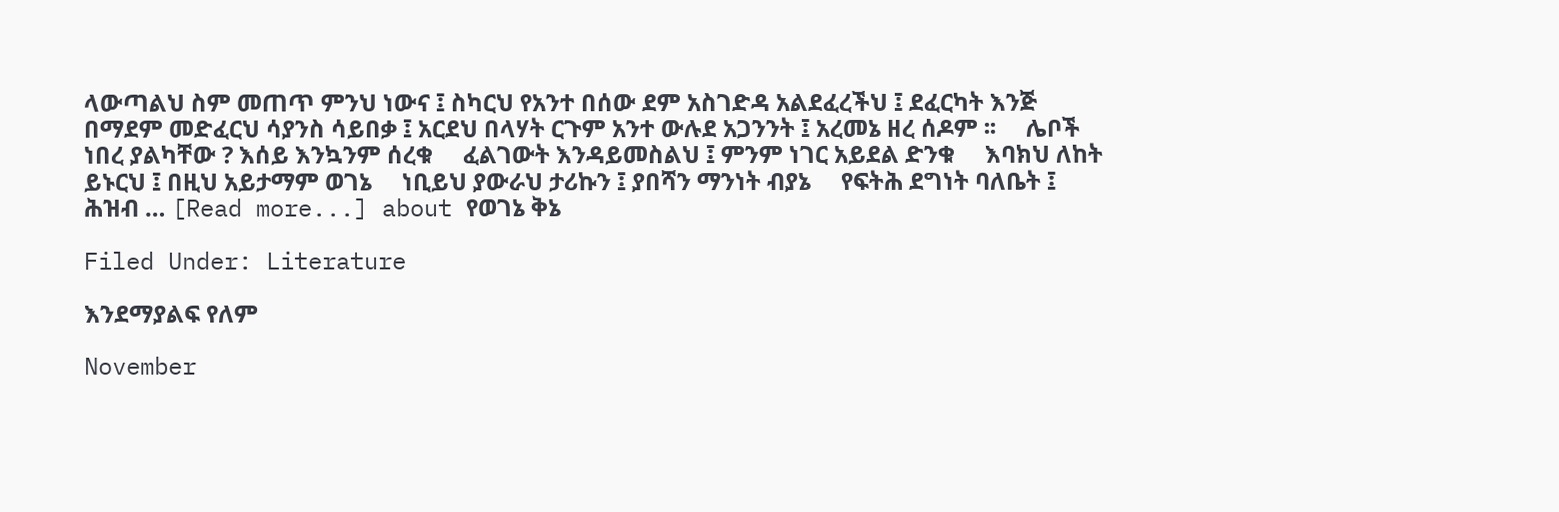ላውጣልህ ስም መጠጥ ምንህ ነውና ፤ ስካርህ የአንተ በሰው ደም አስገድዳ አልደፈረችህ ፤ ደፈርካት እንጅ በማደም መድፈርህ ሳያንስ ሳይበቃ ፤ አርደህ በላሃት ርጉም አንተ ውሉደ አጋንንት ፤ አረመኔ ዘረ ሰዶም ፡፡     ሌቦች ነበረ ያልካቸው ? እሰይ እንኳንም ሰረቁ     ፈልገውት እንዳይመስልህ ፤ ምንም ነገር አይደል ድንቁ     እባክህ ለከት ይኑርህ ፤ በዚህ አይታማም ወገኔ     ነቢይህ ያውራህ ታሪኩን ፤ ያበሻን ማንነት ብያኔ     የፍትሕ ደግነት ባለቤት ፤ ሕዝብ … [Read more...] about የወገኔ ቅኔ

Filed Under: Literature

እንደማያልፍ የለም

November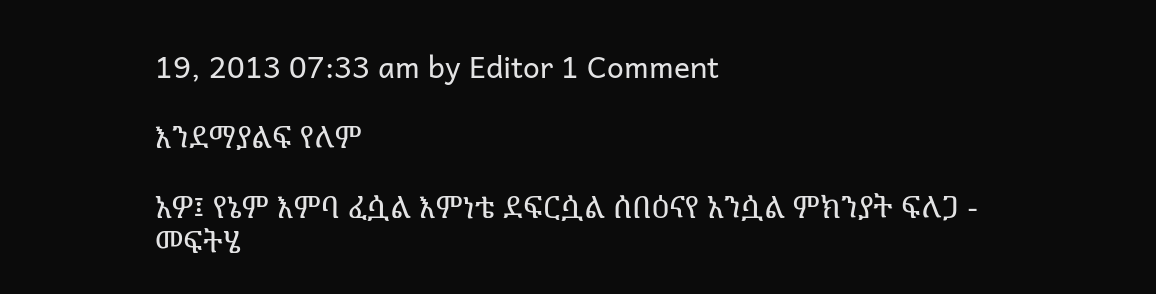19, 2013 07:33 am by Editor 1 Comment

እንደማያልፍ የለም

አዎ፤ የኔም እምባ ፈሷል እምነቴ ደፍርሷል ሰበዕናየ አንሷል ምክንያት ፍለጋ - መፍትሄ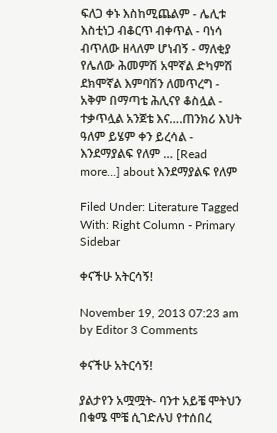ፍለጋ ቀኑ እስከሚጨልም - ሌሊቱ እስቲነጋ ብቆርጥ ብቀጥል - ባነሳ ብጥለው ዘላለም ሆነብኝ - ማለቂያ የሌለው ሕመምሽ አሞኛል ድካምሽ ደክሞኛል እምባሽን ለመጥረግ - አቅም በማጣቴ ሕሊናየ ቆስሏል - ተቃጥሏል አንጀቴ እና….ጠንክሪ እህት ዓለም ይሄም ቀን ይረሳል - እንደማያልፍ የለም … [Read more...] about እንደማያልፍ የለም

Filed Under: Literature Tagged With: Right Column - Primary Sidebar

ቀናችሁ አትርሳኝ!

November 19, 2013 07:23 am by Editor 3 Comments

ቀናችሁ አትርሳኝ!

ያልታየን አሟሟት- ባንተ አይቼ ሞትህን በቁሜ ሞቼ ሲገድሉህ የተሰበረ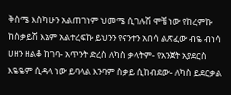ቅስሜ እስካሁን አልጠገነም ህመሜ ሲገሉሽ ሞቼ ነው የከረምኩ ከስቃይሽ እኔም አልተረፍኩ ይህንን የናንተን አበሳ ልጽፈው ብዬ ብነሳ ሀዘን ዘልቆ ከገባ- አጥንት ድረስ ለካስ ቃላትም- የአንጀት አያደርስ እዬዬም ሲዳላ ነው ይባላል እንባም ስቃይ ሲከብደው- ለካስ ይደርቃል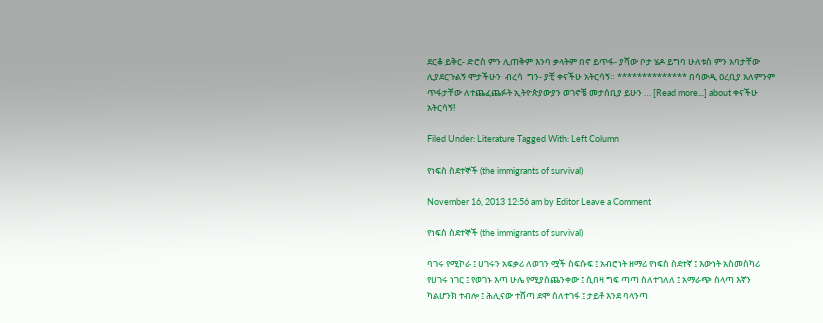ደርቆ ይቅር- ድሮስ ምን ሊጠቅም እንባ ቃላትም በኖ ይጥፋ- ያሻው ቦታ ሄዶ ይግባ ሁለቱስ ምን አባታቸው ሊያደርጉልኝ ሞታችሁን  ብረሳ  ግን- ያቺ ቀናችሁ አትርሳኝ። ************** በሳውዲ ዐረቢያ አለምንም ጥፋታቸው ለተጨፈጨፉት ኢትዮጵያውያን ወገኖቼ መታሰቢያ ይሁን … [Read more...] about ቀናችሁ አትርሳኝ!

Filed Under: Literature Tagged With: Left Column

የነፍስ ስደተኞች (the immigrants of survival)

November 16, 2013 12:56 am by Editor Leave a Comment

የነፍስ ስደተኞች (the immigrants of survival)

ባገሩ የሚኮራ ፤ ሀገሩን አፍቃሪ ለወገን ሟች ስፍሱፍ ፤ አብሮነት ዘማሪ የነፍስ ስደተኛ ፤ እውነት አስመስካሪ የሀገሩ ነገር ፤ የወገኑ እጣ ሁሌ የሚያስጨንቀው ፤ ሲበዛ ግፍ ጣጣ ስለተገለለ ፤ አማራጭ ስላጣ እኛን ካልሆንክ ተብሎ ፤ ሕሊናው ተሸጣ ደሞ ስለተገፋ ፤ ታይቶ እንደ ባላንጣ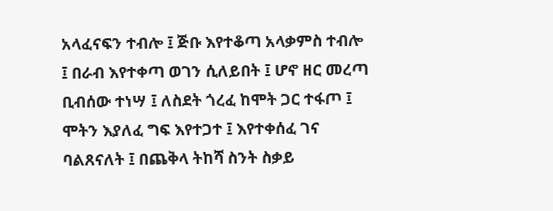አላፈናፍን ተብሎ ፤ ጅቡ እየተቆጣ አላቃምስ ተብሎ ፤ በራብ እየተቀጣ ወገን ሲለይበት ፤ ሆኖ ዘር መረጣ ቢብሰው ተነሣ ፤ ለስደት ጎረፈ ከሞት ጋር ተፋጦ ፤ ሞትን እያለፈ ግፍ እየተጋተ ፤ እየተቀሰፈ ገና ባልጸናለት ፤ በጨቅላ ትከሻ ስንት ስቃይ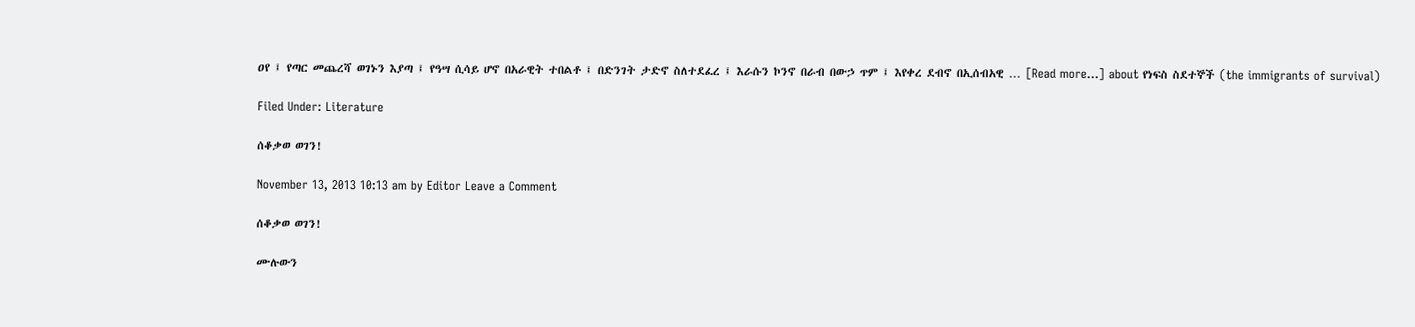ዐየ ፤ የጣር መጨረሻ ወገኑን እያጣ ፤ የዓሣ ሲሳይ ሆኖ በአራዊት ተበልቶ ፤ በድንገት ታድኖ ስለተደፈረ ፤ እራሱን ኮንኖ በራብ በውኃ ጥም ፤ እየቀረ ደብኖ በኢሰብአዊ … [Read more...] about የነፍስ ስደተኞች (the immigrants of survival)

Filed Under: Literature

ሰቆቃወ ወገን!

November 13, 2013 10:13 am by Editor Leave a Comment

ሰቆቃወ ወገን!

ሙሉውን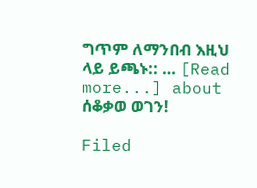ግጥም ለማንበብ እዚህ ላይ ይጫኑ:: … [Read more...] about ሰቆቃወ ወገን!

Filed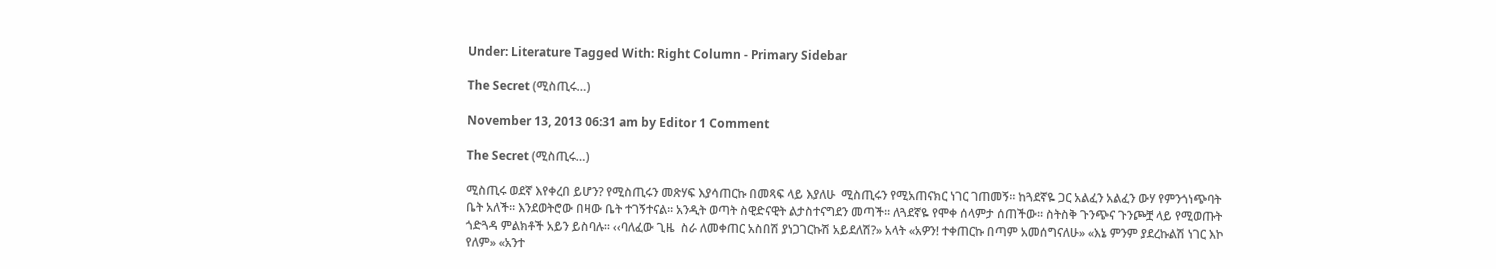Under: Literature Tagged With: Right Column - Primary Sidebar

The Secret (ሚስጢሩ…)

November 13, 2013 06:31 am by Editor 1 Comment

The Secret (ሚስጢሩ…)

ሚስጢሩ ወደኛ እየቀረበ ይሆን? የሚስጢሩን መጽሃፍ እያሳጠርኩ በመጻፍ ላይ እያለሁ  ሚስጢሩን የሚአጠናክር ነገር ገጠመኝ። ከጓደኛዬ ጋር አልፈን አልፈን ውሃ የምንጎነጭባት ቤት አለች። እንደወትሮው በዛው ቤት ተገኝተናል። አንዲት ወጣት ስዊድናዊት ልታስተናግደን መጣች። ለጓደኛዬ የሞቀ ሰላምታ ሰጠችው። ስትስቅ ጉንጭና ጉንጮቿ ላይ የሚወጡት  ጎድጓዳ ምልክቶች አይን ይስባሉ። ‹‹ባለፈው ጊዜ  ስራ ለመቀጠር አስበሽ ያነጋገርኩሽ አይደለሽ?» አላት «አዎን! ተቀጠርኩ በጣም አመሰግናለሁ» «እኔ ምንም ያደረኩልሽ ነገር እኮ የለም» «አንተ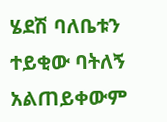ሄደሽ ባለቤቱን ተይቂው ባትለኝ አልጠይቀውም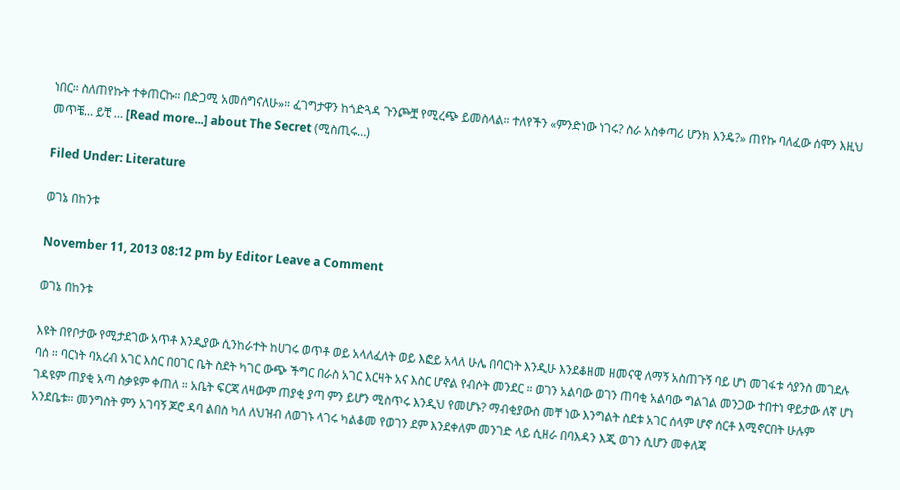ነበር። ስለጠየኩት ተቀጠርኩ። በድጋሚ አመሰግናለሁ»። ፈገግታዋን ከጎድጓዳ ጉንጮቿ የሚረጭ ይመስላል። ተለየችን «ምንድነው ነገሩ? ስራ አስቀጣሪ ሆንክ እንዴ?» ጠየኩ ባለፈው ሰሞን እዚህ መጥቼ… ይቺ … [Read more...] about The Secret (ሚስጢሩ…)

Filed Under: Literature

ወገኔ በከንቱ

November 11, 2013 08:12 pm by Editor Leave a Comment

ወገኔ በከንቱ

እዩት በየቦታው የሚታደገው አጥቶ እንዲያው ሲንከራተት ከሀገሩ ወጥቶ ወይ አላለፈለት ወይ እፎይ አላለ ሁሌ በባርነት እንዲሁ እንደቆዘመ ዘመናዊ ለማኝ አስጠጉኝ ባይ ሆነ መገፋቱ ሳያንስ መገደሉ ባሰ ። ባርነት ባአረብ አገር እስር በዐገር ቤት ስደት ካገር ውጭ ችግር በራስ አገር እርዛት አና እስር ሆኖል የብሶት መንደር ። ወገን አልባው ወገን ጠባቂ አልባው ግልገል መንጋው ተበተነ ዋይታው ለኛ ሆነ ገዳዩም ጠያቂ አጣ ስቃዩም ቀጠለ ። አቤት ፍርጃ ለዛውም ጠያቂ ያጣ ምን ይሆን ሚስጥሩ እንዲህ የመሆኑ? ማብቂያውስ መቸ ነው እንግልት ስደቱ አገር ሰላም ሆኖ ሰርቶ እሚኖርበት ሁሉም አንደቤቱ። መንግስት ምን አገባኝ ጆሮ ዳባ ልበስ ካለ ለህዝብ ለወገኑ ላገሩ ካልቆመ የወገን ደም እንደቀለም መንገድ ላይ ሲዘራ በባእዳን እጂ ወገን ሲሆን መቀለጃ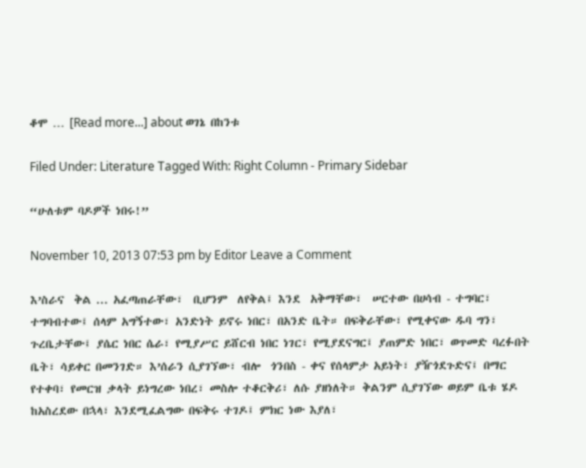ቆሞ … [Read more...] about ወገኔ በከንቱ

Filed Under: Literature Tagged With: Right Column - Primary Sidebar

“ሁለቱም ባዶዎች ነበሩ!”

November 10, 2013 07:53 pm by Editor Leave a Comment

እ’ስራና  ቅል ... አፈጣጠራቸው፣  ቢሆንም  ለየቅል፤ እንደ  አቅማቸው፣  ሠርተው በሀሳብ - ተግባር፣ ተግባብተው፤ ሰላም አግኝተው፣ አንድነት ይኖሩ ነበር፣ በአንድ ቤት። በፍቅራቸው፣ የሚቀናው ዱባ ግን፣ ጉረቤታቸው፤ ያሴር ነበር ሴራ፣ የሚያሥር ይሸርብ ነበር ነገር፣ የሚያደናግር፤ ያጠምድ ነበር፣ ወጥመድ ባረፉበት ቤት፣ ሳይቀር በመንገድ። እ’ሰራን ሲያገኘው፣ ብሎ  ጎንበስ - ቀና የሰላምታ አይነት፣ ያዥጎደጉድና፤ በማር የተቀባ፣ የመርዝ ቃላት ይነግረው ነበረ፣ መስሎ ተቆርቅሪ፣ ለሱ ያዘነለት። ቅልንም ሲያገኘው ወይም ቤቱ ሄዶ ከአስረደው በኋላ፣ እንደሚፈልግው በፍቅሩ ተገዶ፤ ምክር ነው እያለ፣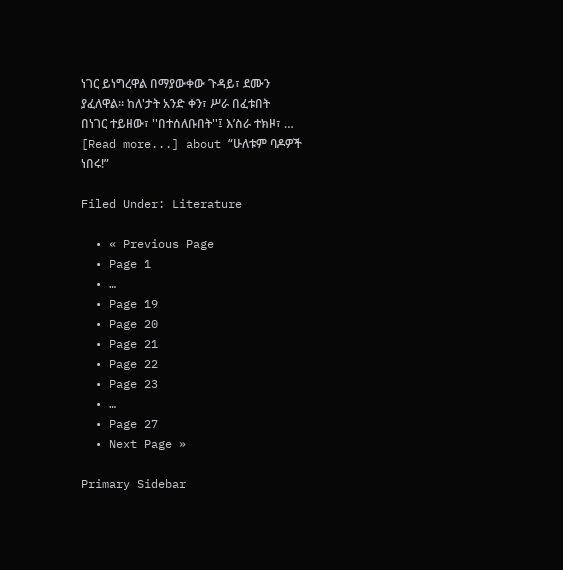ነገር ይነግረዋል በማያውቀው ጉዳይ፣ ደሙን ያፈለዋል። ከለ'ታት አንድ ቀን፣ ሥራ በፈቱበት በነገር ተይዘው፣ ''በተሰለቡበት''፤ እ’ስራ ተክዞ፣ … [Read more...] about “ሁለቱም ባዶዎች ነበሩ!”

Filed Under: Literature

  • « Previous Page
  • Page 1
  • …
  • Page 19
  • Page 20
  • Page 21
  • Page 22
  • Page 23
  • …
  • Page 27
  • Next Page »

Primary Sidebar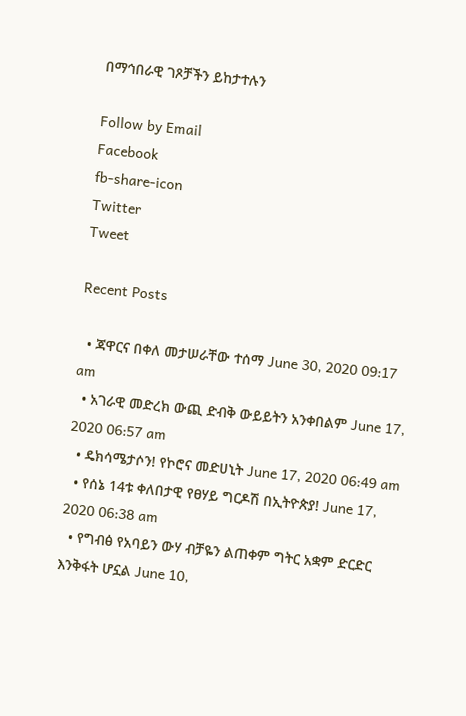በማኅበራዊ ገጾቻችን ይከታተሉን

Follow by Email
Facebook
fb-share-icon
Twitter
Tweet

Recent Posts

  • ጃዋርና በቀለ መታሠራቸው ተሰማ June 30, 2020 09:17 am
  • አገራዊ መድረክ ውጪ ድብቅ ውይይትን አንቀበልም June 17, 2020 06:57 am
  • ዴክሳሜታሶን! የኮሮና መድሀኒት June 17, 2020 06:49 am
  • የሰኔ 14ቱ ቀለበታዊ የፀሃይ ግርዶሽ በኢትዮጵያ! June 17, 2020 06:38 am
  • የግብፅ የአባይን ውሃ ብቻዬን ልጠቀም ግትር አቋም ድርድር እንቅፋት ሆኗል June 10,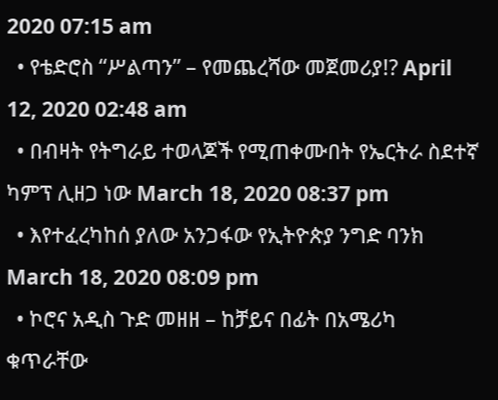2020 07:15 am
  • የቴድሮስ “ሥልጣን” – የመጨረሻው መጀመሪያ!? April 12, 2020 02:48 am
  • በብዛት የትግራይ ተወላጆች የሚጠቀሙበት የኤርትራ ስደተኛ ካምፕ ሊዘጋ ነው March 18, 2020 08:37 pm
  • እየተፈረካከሰ ያለው አንጋፋው የኢትዮጵያ ንግድ ባንክ March 18, 2020 08:09 pm
  • ኮሮና አዲስ ጉድ መዘዘ – ከቻይና በፊት በአሜሪካ ቁጥራቸው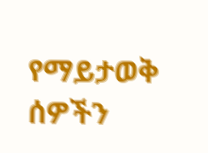የማይታወቅ ሰዎችን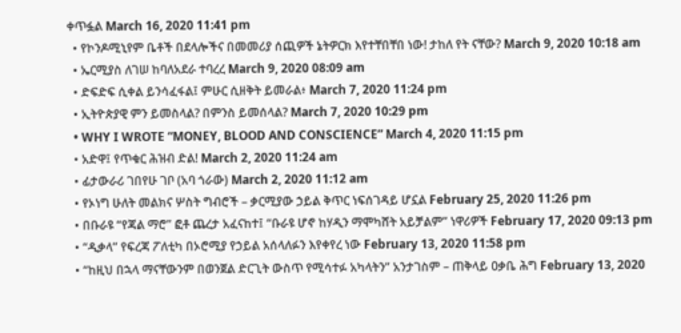ቀጥፏል March 16, 2020 11:41 pm
  • የኮንዶሚኒየም ቤቶች በደላሎችና በመመሪያ ሰጪዎች ኔትዎርክ እየተቸበቸበ ነው! ታከለ የት ናቸው? March 9, 2020 10:18 am
  • ኤርሚያስ ለገሠ ከባለአደራ ተባረረ March 9, 2020 08:09 am
  • ድፍድፍ ሲቀል ይንሳፈፋል፤ ምሁር ሲዘቅት ይመራል፥ March 7, 2020 11:24 pm
  • ኢትዮጵያዊ ምን ይመስላል? በምንስ ይመሰላል? March 7, 2020 10:29 pm
  • WHY I WROTE “MONEY, BLOOD AND CONSCIENCE” March 4, 2020 11:15 pm
  • አድዋ፤ የጥቁር ሕዝብ ድል! March 2, 2020 11:24 am
  • ፊታውራሪ ገበየሁ ገቦ (አባ ጎራው) March 2, 2020 11:12 am
  • የኦነግ ሁለት መልክና ሦስት ግብሮች – ቃርሚያው ኃይል ቅጥር ነፍሰገዳይ ሆኗል February 25, 2020 11:26 pm
  • በቡራዩ “የጃል ማሮ” ፎቶ ጨረታ አፈናከተ፤ “ቡራዩ ሆኖ ከሃዲን ማሞካሸት አይቻልም” ነዋሪዎች February 17, 2020 09:13 pm
  • “ዲቃላ” የፍረጃ ፖለቲካ በኦሮሚያ የኃይል አሰላለፉን እየቀየረ ነው February 13, 2020 11:58 pm
  • “ከዚህ በኋላ ማናቸውንም በወንጀል ድርጊት ውስጥ የሚሳተፉ አካላትን” አንታገስም – ጠቅላይ ዐቃቤ ሕግ February 13, 2020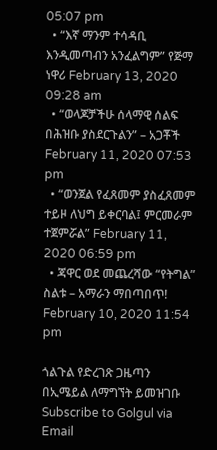05:07 pm
  • “እኛ ማንም ተሳዳቢ እንዲመጣብን አንፈልግም” የጅማ ነዋሪ February 13, 2020 09:28 am
  • “ወላጆቻችሁ ሰላማዊ ሰልፍ በሕዝቡ ያስደርጉልን” – አጋቾች February 11, 2020 07:53 pm
  • “ወንጀል የፈጸመም ያስፈጸመም ተይዞ ለህግ ይቀርባል፤ ምርመራም ተጀምሯል” February 11, 2020 06:59 pm
  • ጃዋር ወደ መጨረሻው “የትግል” ስልቱ – አማራን ማበጣበጥ! February 10, 2020 11:54 pm

ጎልጉል የድረገጽ ጋዜጣን በኢሜይል ለማግኘት ይመዝገቡ Subscribe to Golgul via Email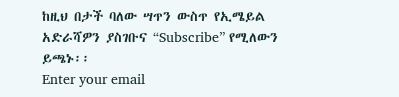ከዚህ በታች ባለው ሣጥን ውስጥ የኢሜይል አድራሻዎን ያስገቡና “Subscribe” የሚለውን ይጫኑ፡፡
Enter your email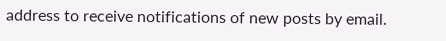address to receive notifications of new posts by email.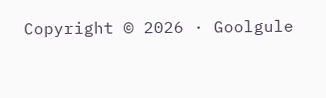Copyright © 2026 · Goolgule